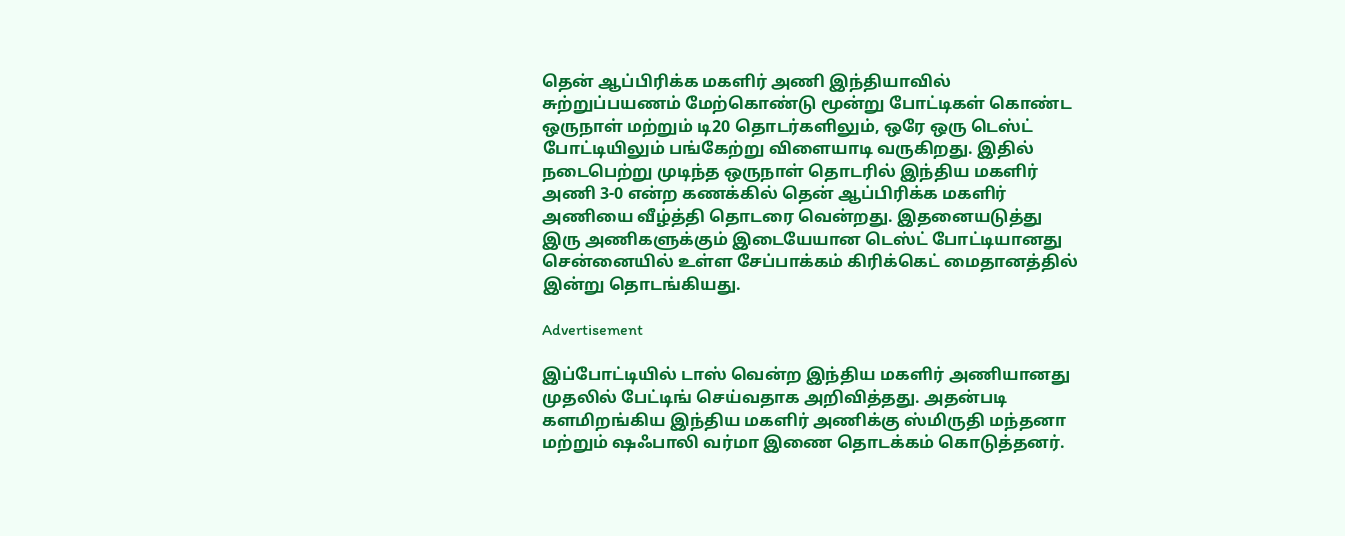தென் ஆப்பிரிக்க மகளிர் அணி இந்தியாவில் சுற்றுப்பயணம் மேற்கொண்டு மூன்று போட்டிகள் கொண்ட ஒருநாள் மற்றும் டி20 தொடர்களிலும், ஒரே ஒரு டெஸ்ட் போட்டியிலும் பங்கேற்று விளையாடி வருகிறது. இதில் நடைபெற்று முடிந்த ஒருநாள் தொடரில் இந்திய மகளிர் அணி 3-0 என்ற கணக்கில் தென் ஆப்பிரிக்க மகளிர் அணியை வீழ்த்தி தொடரை வென்றது. இதனையடுத்து இரு அணிகளுக்கும் இடையேயான டெஸ்ட் போட்டியானது சென்னையில் உள்ள சேப்பாக்கம் கிரிக்கெட் மைதானத்தில் இன்று தொடங்கியது.

Advertisement

இப்போட்டியில் டாஸ் வென்ற இந்திய மகளிர் அணியானது முதலில் பேட்டிங் செய்வதாக அறிவித்தது. அதன்படி களமிறங்கிய இந்திய மகளிர் அணிக்கு ஸ்மிருதி மந்தனா மற்றும் ஷஃபாலி வர்மா இணை தொடக்கம் கொடுத்தனர்.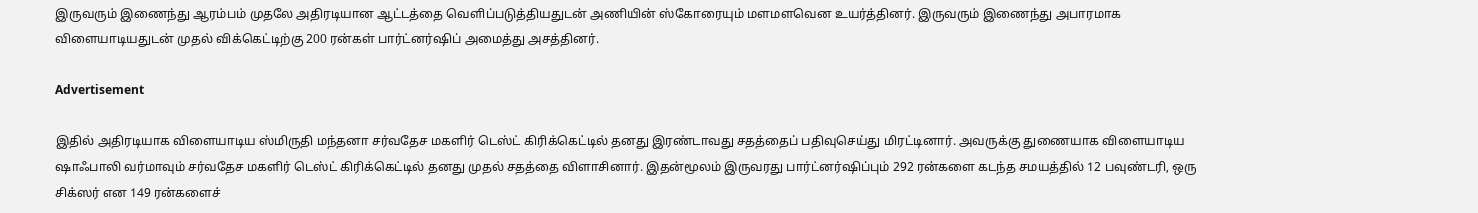இருவரும் இணைந்து ஆரம்பம் முதலே அதிரடியான ஆட்டத்தை வெளிப்படுத்தியதுடன் அணியின் ஸ்கோரையும் மளமளவென உயர்த்தினர். இருவரும் இணைந்து அபாரமாக விளையாடியதுடன் முதல் விக்கெட்டிற்கு 200 ரன்கள் பார்ட்னர்ஷிப் அமைத்து அசத்தினர்.

Advertisement

இதில் அதிரடியாக விளையாடிய ஸ்மிருதி மந்தனா சர்வதேச மகளிர் டெஸ்ட் கிரிக்கெட்டில் தனது இரண்டாவது சதத்தைப் பதிவுசெய்து மிரட்டினார். அவருக்கு துணையாக விளையாடிய ஷாஃபாலி வர்மாவும் சர்வதேச மகளிர் டெஸ்ட் கிரிக்கெட்டில் தனது முதல் சதத்தை விளாசினார். இதன்மூலம் இருவரது பார்ட்னர்ஷிப்பும் 292 ரன்களை கடந்த சமயத்தில் 12 பவுண்டரி, ஒரு சிக்ஸர் என 149 ரன்களைச்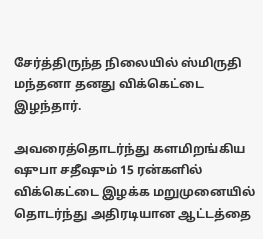சேர்த்திருந்த நிலையில் ஸ்மிருதி மந்தனா தனது விக்கெட்டை இழந்தார்.

அவரைத்தொடர்ந்து களமிறங்கிய ஷுபா சதீஷும் 15 ரன்களில் விக்கெட்டை இழக்க மறுமுனையில் தொடர்ந்து அதிரடியான ஆட்டத்தை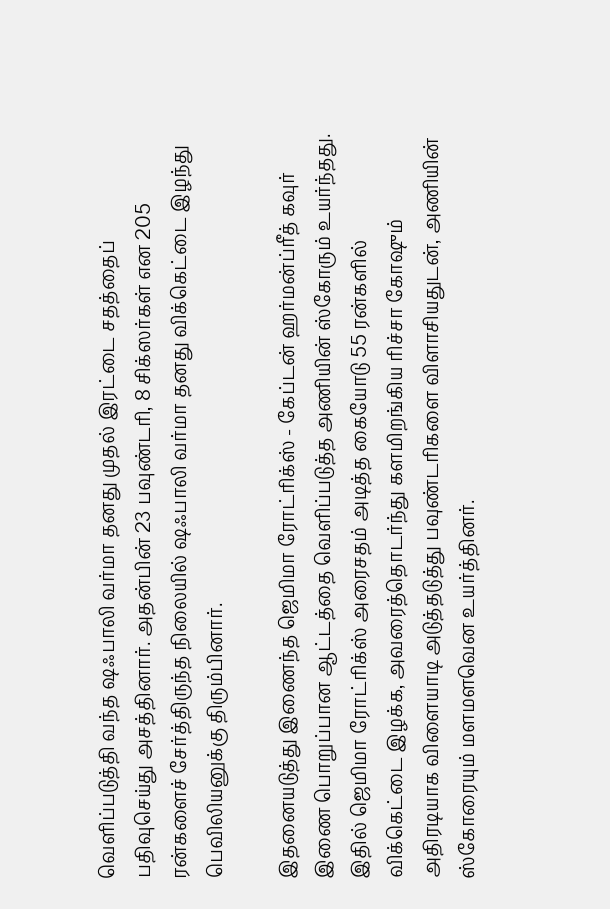வெளிப்படுத்தி வந்த ஷஃபாலி வர்மா தனது முதல் இரட்டை சதத்தைப் பதிவுசெய்து அசத்தினார். அதன்பின் 23 பவுண்டரி, 8 சிக்ஸர்கள் என 205 ரன்களைச் சேர்த்திருந்த நிலையில் ஷஃபாலி வர்மா தனது விக்கெட்டை இழந்து பெவிலியனுக்கு திரும்பினார்.

இதனையடுத்து இணைந்த ஜெமிமா ரோட்ரிக்ஸ் - கேப்டன் ஹர்மன்ப்ரீத் கவுர் இணை பொறுப்பான ஆட்டத்தை வெளிப்படுத்த அணியின் ஸ்கோரும் உயர்ந்தது. இதில் ஜெமிமா ரோட்ரிக்ஸ் அரைசதம் அடித்த கையோடு 55 ரன்களில் விக்கெட்டை இழக்க, அவரைத்தொடர்ந்து களமிறங்கிய ரிச்சா கோஷும் அதிரடியாக விளையாடி அடுத்தடுத்து பவுண்டரிகளை விளாசியதுடன், அணியின் ஸ்கோரையும் மளமளவென உயர்த்தினர்.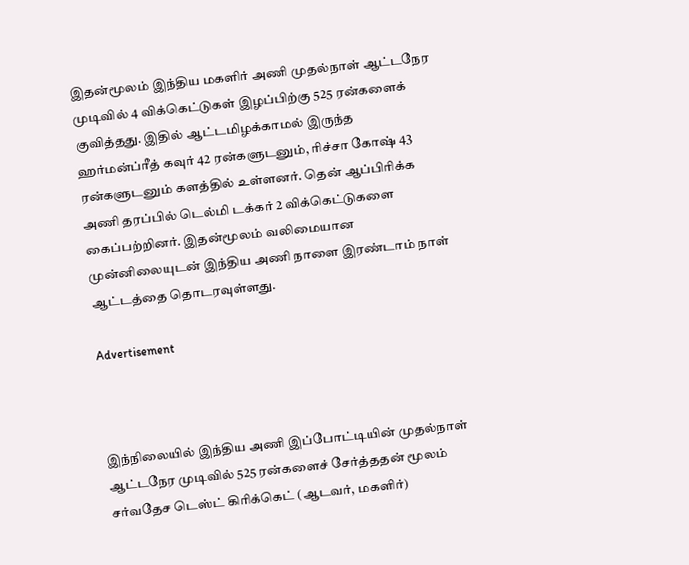இதன்மூலம் இந்திய மகளிர் அணி முதல்நாள் ஆட்டநேர முடிவில் 4 விக்கெட்டுகள் இழப்பிற்கு 525 ரன்களைக் குவித்தது. இதில் ஆட்டமிழக்காமல் இருந்த ஹர்மன்ப்ரீத் கவுர் 42 ரன்களுடனும், ரிச்சா கோஷ் 43 ரன்களுடனும் களத்தில் உள்ளனர். தென் ஆப்பிரிக்க அணி தரப்பில் டெல்மி டக்கர் 2 விக்கெட்டுகளை கைப்பற்றினர். இதன்மூலம் வலிமையான முன்னிலையுடன் இந்திய அணி நாளை இரண்டாம் நாள் ஆட்டத்தை தொடரவுள்ளது.

Advertisement



இந்நிலையில் இந்திய அணி இப்போட்டியின் முதல்நாள் ஆட்டநேர முடிவில் 525 ரன்களைச் சேர்த்ததன் மூலம் சர்வதேச டெஸ்ட் கிரிக்கெட் (ஆடவர், மகளிர்)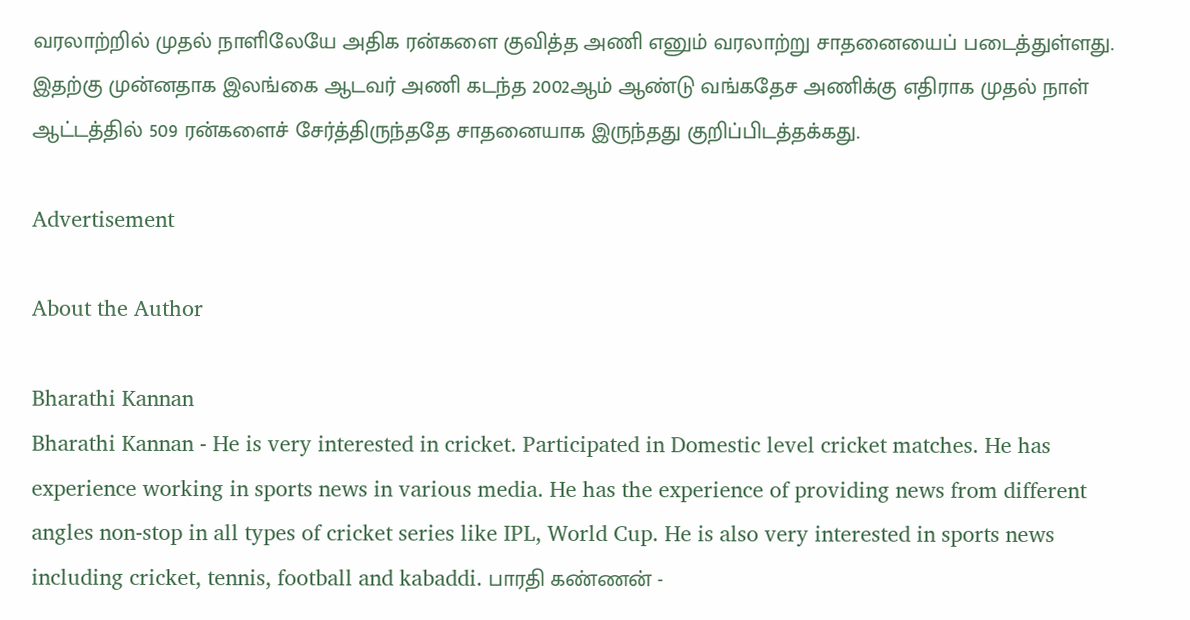வரலாற்றில் முதல் நாளிலேயே அதிக ரன்களை குவித்த அணி எனும் வரலாற்று சாதனையைப் படைத்துள்ளது. இதற்கு முன்னதாக இலங்கை ஆடவர் அணி கடந்த 2002ஆம் ஆண்டு வங்கதேச அணிக்கு எதிராக முதல் நாள் ஆட்டத்தில் 509 ரன்களைச் சேர்த்திருந்ததே சாதனையாக இருந்தது குறிப்பிடத்தக்கது.

Advertisement

About the Author

Bharathi Kannan
Bharathi Kannan - He is very interested in cricket. Participated in Domestic level cricket matches. He has experience working in sports news in various media. He has the experience of providing news from different angles non-stop in all types of cricket series like IPL, World Cup. He is also very interested in sports news including cricket, tennis, football and kabaddi. பாரதி கண்ணன் -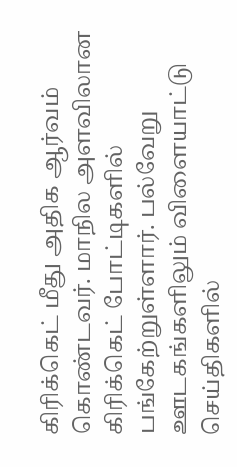கிரிக்கெட் மீது அதிக ஆர்வம் கொண்டவர். மாநில அளவிலான கிரிக்கெட் போட்டிகளில் பங்கேற்றுள்ளார். பல்வேறு ஊடகங்களிலும் விளையாட்டு செய்திகளில்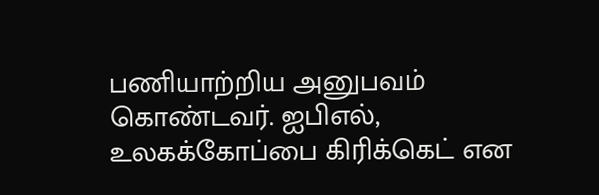பணியாற்றிய அனுபவம் கொண்டவர். ஐபிஎல், உலகக்கோப்பை கிரிக்கெட் என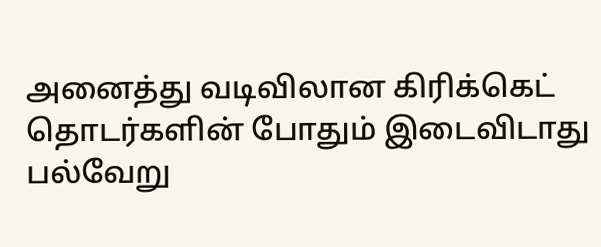அனைத்து வடிவிலான கிரிக்கெட் தொடர்களின் போதும் இடைவிடாது பல்வேறு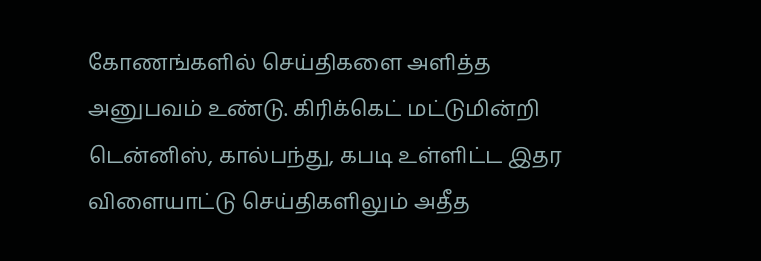கோணங்களில் செய்திகளை அளித்த அனுபவம் உண்டு. கிரிக்கெட் மட்டுமின்றி டென்னிஸ், கால்பந்து, கபடி உள்ளிட்ட இதர விளையாட்டு செய்திகளிலும் அதீத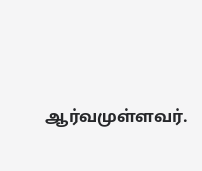ஆர்வமுள்ளவர்.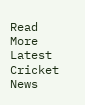Read More
Latest Cricket News